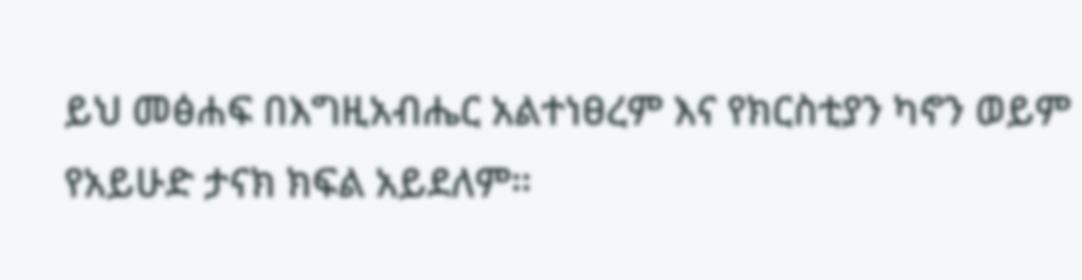ይህ መፅሐፍ በእግዚአብሔር አልተነፀረም እና የክርስቲያን ካኖን ወይም የአይሁድ ታናክ ክፍል አይደለም።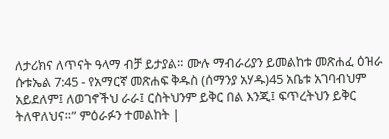ለታሪክና ለጥናት ዓላማ ብቻ ይታያል። ሙሉ ማብራሪያን ይመልከቱ መጽሐፈ ዕዝራ ሱቱኤል 7:45 - የአማርኛ መጽሐፍ ቅዱስ (ሰማንያ አሃዱ)45 አቤቱ አገባብህም አይደለም፤ ለወገኖችህ ራራ፤ ርስትህንም ይቅር በል እንጂ፤ ፍጥረትህን ይቅር ትለዋለህና።” ምዕራፉን ተመልከት |